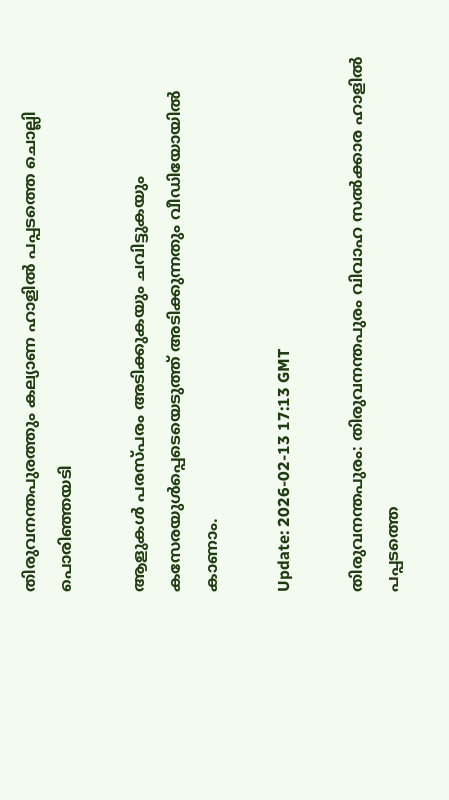തിരുവനന്തപുരത്തും കല്യാണ ഹാളിൽ പപ്പടത്തെ ചൊല്ലി പൊരിഞ്ഞയടി

ആളുകൾ പരസ്പരം അടിക്കുകയും ചവിട്ടുകയും കസേരയുൾപ്പെടെയെടുത്ത് അടിക്കുന്നതും വീഡിയോയിൽ കാണാം.

Update: 2026-02-13 17:13 GMT

തിരുവനന്തപുരം: തിരുവനന്തപുരം വിവാഹ സൽക്കാര ഹാളിൽ പപ്പടത്തെ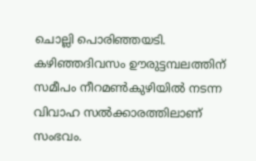ചൊല്ലി പൊരിഞ്ഞയടി. കഴിഞ്ഞദിവസം ഊരുട്ടമ്പലത്തിന് സമീപം നീറമണ്‍കുഴിയിൽ നടന്ന വിവാഹ സല്‍ക്കാരത്തിലാണ് സംഭവം.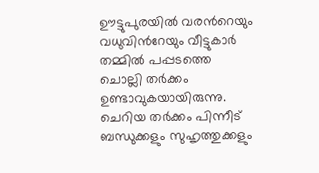ഊട്ടുപുരയില്‍ വരന്‍റെയും വധുവിന്‍റേയും വീട്ടുകാര്‍ തമ്മിൽ പപ്പടത്തെ ചൊല്ലി‌ തര്‍ക്കം ഉണ്ടാവുകയായിരുന്നു. ചെറിയ തര്‍ക്കം പിന്നീട് ബന്ധുക്കളും സുഹൃത്തുക്കളും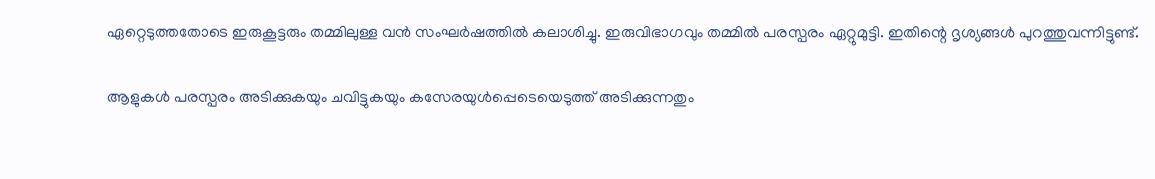ഏറ്റെടുത്തതോടെ ഇരുകൂട്ടരും തമ്മിലുള്ള വൻ സംഘര്‍ഷത്തില്‍ കലാശിച്ചു. ഇരുവിഭാഗവും തമ്മിൽ പരസ്പരം ഏറ്റുമുട്ടി. ഇതിന്റെ ദൃശ്യങ്ങൾ പുറത്തുവന്നിട്ടുണ്ട്.

ആളുകൾ പരസ്പരം അടിക്കുകയും ചവിട്ടുകയും കസേരയുൾപ്പെടെയെടുത്ത് അടിക്കുന്നതും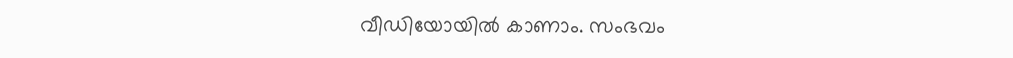വീഡിയോയിൽ കാണാം. സംഭവം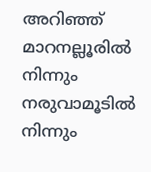അറിഞ്ഞ് മാറനല്ലൂരില്‍ നിന്നും നരുവാമൂടില്‍ നിന്നും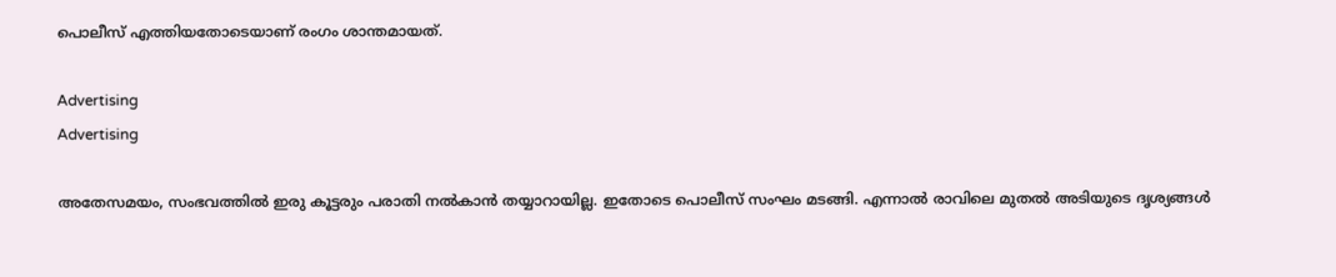പൊലീസ് എത്തിയതോടെയാണ് രംഗം ശാന്തമായത്.

Advertising
Advertising

അതേസമയം, സംഭവത്തില്‍ ഇരു കൂട്ടരും പരാതി നല്‍കാന്‍ തയ്യാറായില്ല. ഇതോടെ പൊലീസ് സംഘം മടങ്ങി. എന്നാൽ രാവിലെ മുതല്‍ അടിയുടെ ദൃശ്യങ്ങള്‍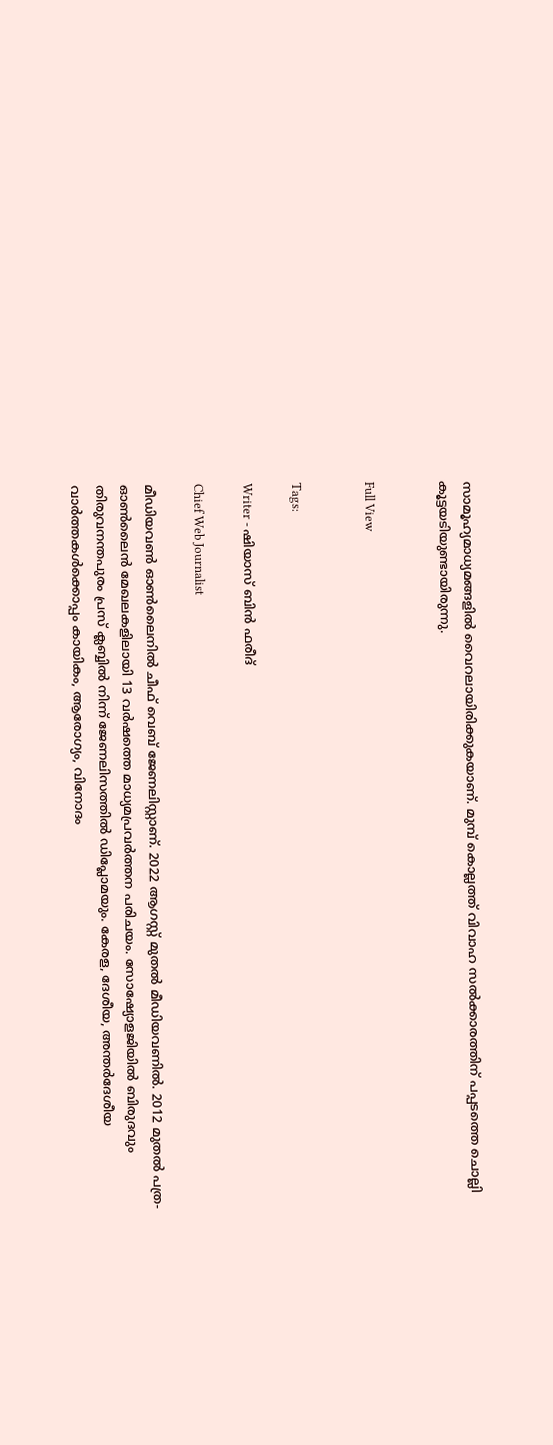സാമൂഹ്യമാധ്യമങ്ങളിൽ വൈറലായിരിക്കുകയാണ്. മുമ്പ് കൊല്ലത്ത് വിവാഹ സൽക്കാരത്തിന് പപ്പടത്തെ ചൊല്ലി കൂട്ടയടിയുണ്ടായിരുന്നു.


Full View


Tags:

Writer - ഷിയാസ് ബിന്‍ ഫരീദ്

Chief Web Journalist

മീഡിയവണ്‍ ഓണ്‍ലൈനില്‍ ചീഫ് വെബ് ജേണലിസ്റ്റാണ്. 2022 ആഗസ്റ്റ് മുതല്‍ മീഡിയവണില്‍. 2012 മുതല്‍ പത്ര- ഓണ്‍ലൈന്‍ മേഖലകളിലായി 13 വര്‍ഷത്തെ മാധ്യമപ്രവര്‍ത്തന പരിചയം. സോഷ്യോളജിയില്‍ ബിരുദവും തിരുവനന്തപുരം പ്രസ് ക്ലബ്ബില്‍ നിന്ന് ജേണലിസത്തില്‍ ഡിപ്ലോമയും. കേരള, ദേശീയ, അന്തര്‍ദേശീയ വാര്‍ത്തകള്‍ക്കൊപ്പം കായികം, ആരോഗ്യം, വിനോദം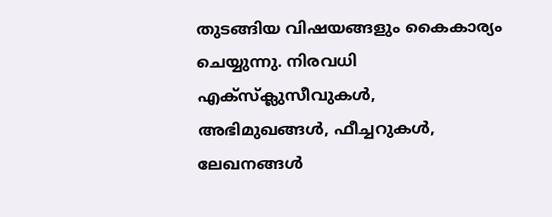തുടങ്ങിയ വിഷയങ്ങളും കൈകാര്യം ചെയ്യുന്നു. നിരവധി എക്സ്ക്ലുസീവുകള്‍, അഭിമുഖങ്ങള്‍, ഫീച്ചറുകള്‍, ലേഖനങ്ങള്‍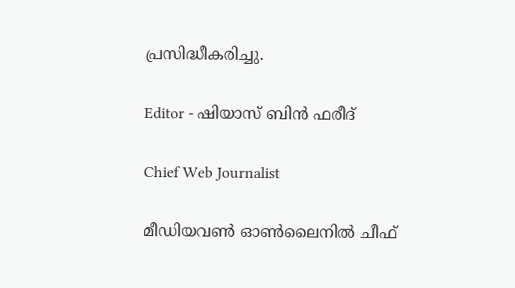പ്രസിദ്ധീകരിച്ചു.

Editor - ഷിയാസ് ബിന്‍ ഫരീദ്

Chief Web Journalist

മീഡിയവണ്‍ ഓണ്‍ലൈനില്‍ ചീഫ്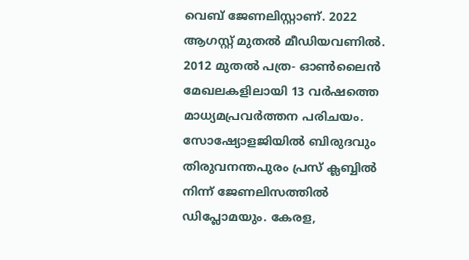വെബ് ജേണലിസ്റ്റാണ്. 2022 ആഗസ്റ്റ് മുതല്‍ മീഡിയവണില്‍. 2012 മുതല്‍ പത്ര- ഓണ്‍ലൈന്‍ മേഖലകളിലായി 13 വര്‍ഷത്തെ മാധ്യമപ്രവര്‍ത്തന പരിചയം. സോഷ്യോളജിയില്‍ ബിരുദവും തിരുവനന്തപുരം പ്രസ് ക്ലബ്ബില്‍ നിന്ന് ജേണലിസത്തില്‍ ഡിപ്ലോമയും. കേരള,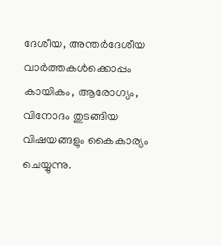ദേശീയ, അന്തര്‍ദേശീയ വാര്‍ത്തകള്‍ക്കൊപ്പം കായികം, ആരോഗ്യം, വിനോദം തുടങ്ങിയ വിഷയങ്ങളും കൈകാര്യം ചെയ്യുന്നു.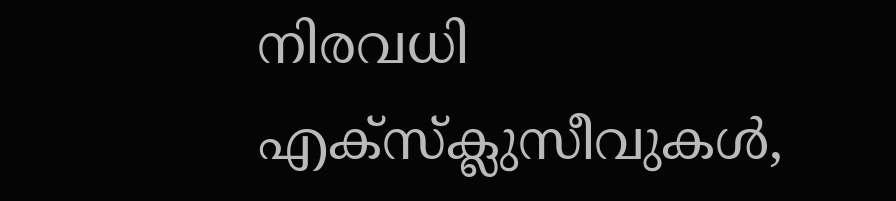നിരവധി എക്സ്ക്ലുസീവുകള്‍,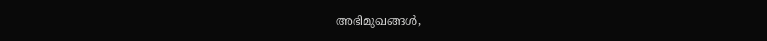അഭിമുഖങ്ങള്‍,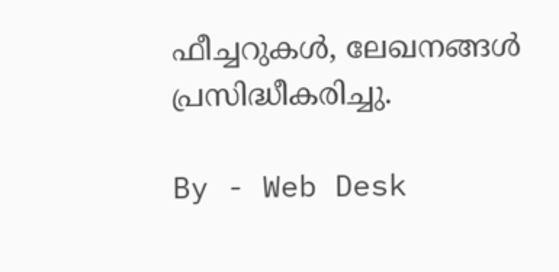ഫീച്ചറുകള്‍, ലേഖനങ്ങള്‍ പ്രസിദ്ധീകരിച്ചു.

By - Web Desk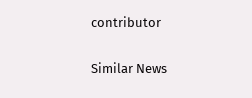contributor

Similar News